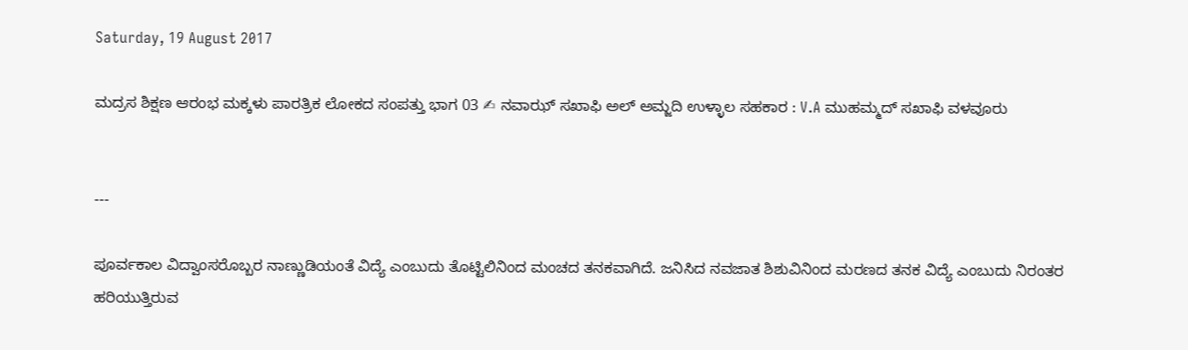Saturday, 19 August 2017

ಮದ್ರಸ ಶಿಕ್ಷಣ ಆರಂಭ ಮಕ್ಕಳು ಪಾರತ್ರಿಕ ಲೋಕದ ಸಂಪತ್ತು ಭಾಗ 03 ✍ ನವಾಝ್ ಸಖಾಫಿ ಅಲ್ ಅಮ್ಜದಿ ಉಳ್ಳಾಲ ಸಹಕಾರ : V.A ಮುಹಮ್ಮದ್ ಸಖಾಫಿ ವಳವೂರು


---

ಪೂರ್ವಕಾಲ ವಿದ್ವಾಂಸರೊಬ್ಬರ ನಾಣ್ಣುಡಿಯಂತೆ ವಿದ್ಯೆ ಎಂಬುದು ತೊಟ್ಟಿಲಿನಿಂದ ಮಂಚದ ತನಕವಾಗಿದೆ. ಜನಿಸಿದ ನವಜಾತ ಶಿಶುವಿನಿಂದ ಮರಣದ ತನಕ ವಿದ್ಯೆ ಎಂಬುದು ನಿರಂತರ ಹರಿಯುತ್ತಿರುವ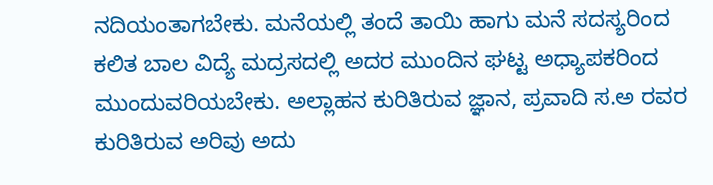ನದಿಯಂತಾಗಬೇಕು. ಮನೆಯಲ್ಲಿ ತಂದೆ ತಾಯಿ ಹಾಗು ಮನೆ ಸದಸ್ಯರಿಂದ ಕಲಿತ ಬಾಲ ವಿದ್ಯೆ ಮದ್ರಸದಲ್ಲಿ ಅದರ ಮುಂದಿನ ಘಟ್ಟ ಅಧ್ಯಾಪಕರಿಂದ ಮುಂದುವರಿಯಬೇಕು. ಅಲ್ಲಾಹನ ಕುರಿತಿರುವ ಜ್ಞಾನ, ಪ್ರವಾದಿ ಸ.ಅ ರವರ ಕುರಿತಿರುವ ಅರಿವು ಅದು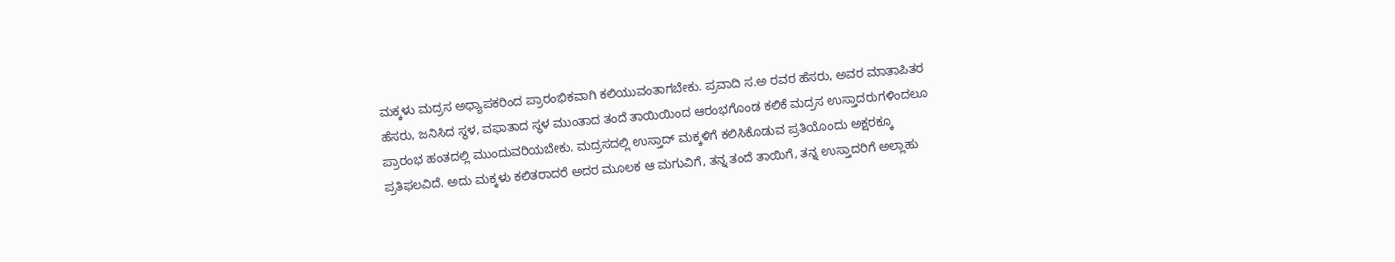ಮಕ್ಕಳು ಮದ್ರಸ ಅಧ್ಯಾಪಕರಿಂದ ಪ್ರಾರಂಭಿಕವಾಗಿ ಕಲಿಯುವಂತಾಗಬೇಕು. ಪ್ರವಾದಿ ಸ.ಅ ರವರ ಹೆಸರು, ಅವರ ಮಾತಾಪಿತರ ಹೆಸರು, ಜನಿಸಿದ ಸ್ಥಳ, ವಫಾತಾದ ಸ್ಥಳ ಮುಂತಾದ ತಂದೆ ತಾಯಿಯಿಂದ ಆರಂಭಗೊಂಡ ಕಲಿಕೆ ಮದ್ರಸ ಉಸ್ತಾದರುಗಳಿಂದಲೂ ಪ್ರಾರಂಭ ಹಂತದಲ್ಲಿ ಮುಂದುವರಿಯಬೇಕು. ಮದ್ರಸದಲ್ಲಿ ಉಸ್ತಾದ್ ಮಕ್ಕಳಿಗೆ ಕಲಿಸಿಕೊಡುವ ಪ್ರತಿಯೊಂದು ಅಕ್ಷರಕ್ಕೂ ಪ್ರತಿಫಲವಿದೆ. ಅದು ಮಕ್ಕಳು ಕಲಿತರಾದರೆ ಅದರ ಮೂಲಕ ಆ ಮಗುವಿಗೆ, ತನ್ನ ತಂದೆ ತಾಯಿಗೆ, ತನ್ನ ಉಸ್ತಾದರಿಗೆ ಅಲ್ಲಾಹು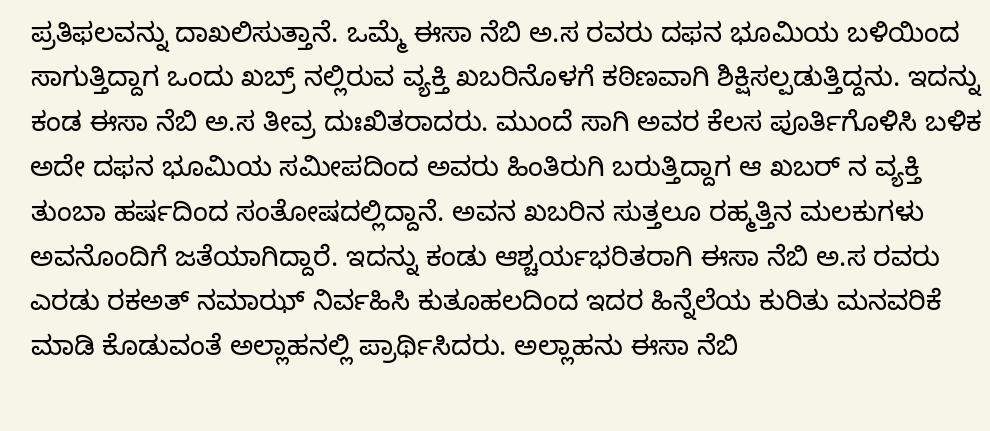ಪ್ರತಿಫಲವನ್ನು ದಾಖಲಿಸುತ್ತಾನೆ. ಒಮ್ಮೆ ಈಸಾ ನೆಬಿ ಅ.ಸ ರವರು ದಫನ ಭೂಮಿಯ ಬಳಿಯಿಂದ ಸಾಗುತ್ತಿದ್ದಾಗ ಒಂದು ಖಬ್ರ್ ನಲ್ಲಿರುವ ವ್ಯಕ್ತಿ ಖಬರಿನೊಳಗೆ ಕಠಿಣವಾಗಿ ಶಿಕ್ಷಿಸಲ್ಪಡುತ್ತಿದ್ದನು. ಇದನ್ನು ಕಂಡ ಈಸಾ ನೆಬಿ ಅ.ಸ ತೀವ್ರ ದುಃಖಿತರಾದರು. ಮುಂದೆ ಸಾಗಿ ಅವರ ಕೆಲಸ ಪೂರ್ತಿಗೊಳಿಸಿ ಬಳಿಕ ಅದೇ ದಫನ ಭೂಮಿಯ ಸಮೀಪದಿಂದ ಅವರು ಹಿಂತಿರುಗಿ ಬರುತ್ತಿದ್ದಾಗ ಆ ಖಬರ್ ನ ವ್ಯಕ್ತಿ ತುಂಬಾ ಹರ್ಷದಿಂದ ಸಂತೋಷದಲ್ಲಿದ್ದಾನೆ. ಅವನ ಖಬರಿನ ಸುತ್ತಲೂ ರಹ್ಮತ್ತಿನ ಮಲಕುಗಳು ಅವನೊಂದಿಗೆ ಜತೆಯಾಗಿದ್ದಾರೆ. ಇದನ್ನು ಕಂಡು ಆಶ್ಚರ್ಯಭರಿತರಾಗಿ ಈಸಾ ನೆಬಿ ಅ.ಸ ರವರು ಎರಡು ರಕಅತ್ ನಮಾಝ್ ನಿರ್ವಹಿಸಿ ಕುತೂಹಲದಿಂದ ಇದರ ಹಿನ್ನೆಲೆಯ ಕುರಿತು ಮನವರಿಕೆ ಮಾಡಿ ಕೊಡುವಂತೆ ಅಲ್ಲಾಹನಲ್ಲಿ ಪ್ರಾರ್ಥಿಸಿದರು. ಅಲ್ಲಾಹನು ಈಸಾ ನೆಬಿ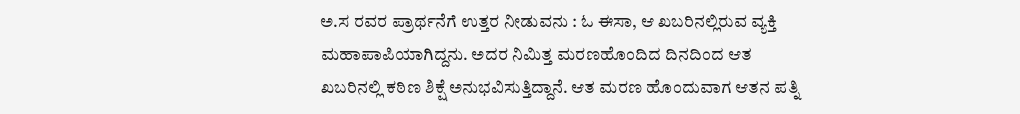ಅ.ಸ ರವರ ಪ್ರಾರ್ಥನೆಗೆ ಉತ್ತರ ನೀಡುವನು : ಓ ಈಸಾ, ಆ ಖಬರಿನಲ್ಲಿರುವ ವ್ಯಕ್ತಿ ಮಹಾಪಾಪಿಯಾಗಿದ್ದನು. ಅದರ ನಿಮಿತ್ತ ಮರಣಹೊಂದಿದ ದಿನದಿಂದ ಆತ ಖಬರಿನಲ್ಲಿ ಕಠಿಣ ಶಿಕ್ಷೆ ಅನುಭವಿಸುತ್ತಿದ್ದಾನೆ. ಆತ ಮರಣ ಹೊಂದುವಾಗ ಆತನ ಪತ್ನಿ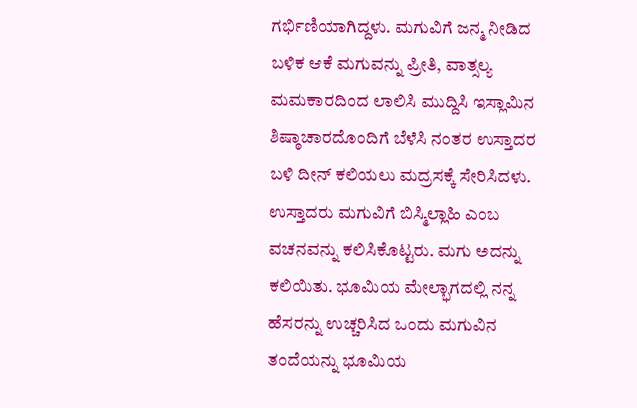ಗರ್ಭಿಣಿಯಾಗಿದ್ದಳು. ಮಗುವಿಗೆ ಜನ್ಮ ನೀಡಿದ ಬಳಿಕ ಆಕೆ ಮಗುವನ್ನು ಪ್ರೀತಿ, ವಾತ್ಸಲ್ಯ ಮಮಕಾರದಿಂದ ಲಾಲಿಸಿ ಮುದ್ದಿಸಿ ಇಸ್ಲಾಮಿನ ಶಿಷ್ಠಾಚಾರದೊಂದಿಗೆ ಬೆಳೆಸಿ ನಂತರ ಉಸ್ತಾದರ ಬಳಿ ದೀನ್ ಕಲಿಯಲು ಮದ್ರಸಕ್ಕೆ ಸೇರಿಸಿದಳು. ಉಸ್ತಾದರು ಮಗುವಿಗೆ ಬಿಸ್ಮಿಲ್ಲಾಹಿ ಎಂಬ ವಚನವನ್ನು ಕಲಿಸಿಕೊಟ್ಟರು. ಮಗು ಅದನ್ನು ಕಲಿಯಿತು. ಭೂಮಿಯ ಮೇಲ್ಭಾಗದಲ್ಲಿ ನನ್ನ ಹೆಸರನ್ನು ಉಚ್ಚರಿಸಿದ ಒಂದು ಮಗುವಿನ ತಂದೆಯನ್ನು ಭೂಮಿಯ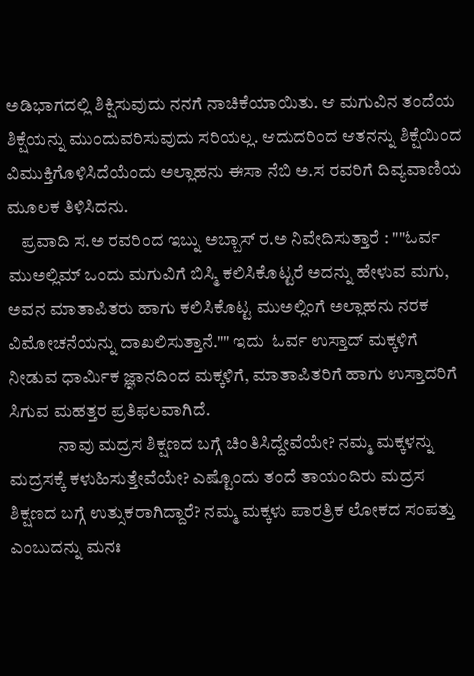ಅಡಿಭಾಗದಲ್ಲಿ ಶಿಕ್ಷಿಸುವುದು ನನಗೆ ನಾಚಿಕೆಯಾಯಿತು. ಆ ಮಗುವಿನ ತಂದೆಯ ಶಿಕ್ಷೆಯನ್ನು ಮುಂದುವರಿಸುವುದು ಸರಿಯಲ್ಲ. ಆದುದರಿಂದ ಆತನನ್ನು ಶಿಕ್ಷೆಯಿಂದ ವಿಮುಕ್ತಿಗೊಳಿಸಿದೆಯೆಂದು ಅಲ್ಲಾಹನು ಈಸಾ ನೆಬಿ ಅ.ಸ ರವರಿಗೆ ದಿವ್ಯವಾಣಿಯ ಮೂಲಕ ತಿಳಿಸಿದನು.
    ಪ್ರವಾದಿ ಸ.ಅ ರವರಿಂದ ಇಬ್ನು ಅಬ್ಬಾಸ್ ರ.ಅ ನಿವೇದಿಸುತ್ತಾರೆ : ""ಓರ್ವ ಮುಅಲ್ಲಿಮ್ ಒಂದು ಮಗುವಿಗೆ ಬಿಸ್ಮಿ ಕಲಿಸಿಕೊಟ್ಟರೆ ಅದನ್ನು ಹೇಳುವ ಮಗು, ಅವನ ಮಾತಾಪಿತರು ಹಾಗು ಕಲಿಸಿಕೊಟ್ಟ ಮುಅಲ್ಲಿಂಗೆ ಅಲ್ಲಾಹನು ನರಕ ವಿಮೋಚನೆಯನ್ನು ದಾಖಲಿಸುತ್ತಾನೆ."" ಇದು  ಓರ್ವ ಉಸ್ತಾದ್ ಮಕ್ಕಳಿಗೆ ನೀಡುವ ಧಾರ್ಮಿಕ ಜ್ಞಾನದಿಂದ ಮಕ್ಕಳಿಗೆ, ಮಾತಾಪಿತರಿಗೆ ಹಾಗು ಉಸ್ತಾದರಿಗೆ ಸಿಗುವ ಮಹತ್ತರ ಪ್ರತಿಫಲವಾಗಿದೆ.
              ನಾವು ಮದ್ರಸ ಶಿಕ್ಷಣದ ಬಗ್ಗೆ ಚಿಂತಿಸಿದ್ದೇವೆಯೇ? ನಮ್ಮ ಮಕ್ಕಳನ್ನು ಮದ್ರಸಕ್ಕೆ ಕಳುಹಿಸುತ್ತೇವೆಯೇ? ಎಷ್ಟೊಂದು ತಂದೆ ತಾಯಂದಿರು ಮದ್ರಸ ಶಿಕ್ಷಣದ ಬಗ್ಗೆ ಉತ್ಸುಕರಾಗಿದ್ದಾರೆ? ನಮ್ಮ ಮಕ್ಕಳು ಪಾರತ್ರಿಕ ಲೋಕದ ಸಂಪತ್ತು ಎಂಬುದನ್ನು ಮನಃ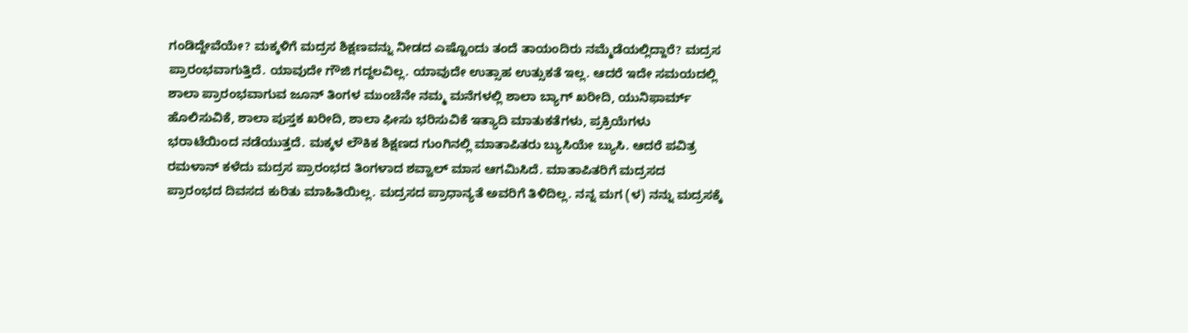ಗಂಡಿದ್ದೇವೆಯೇ? ಮಕ್ಕಳಿಗೆ ಮದ್ರಸ ಶಿಕ್ಷಣವನ್ನು ನೀಡದ ಎಷ್ಟೊಂದು ತಂದೆ ತಾಯಂದಿರು ನಮ್ಮೆಡೆಯಲ್ಲಿದ್ದಾರೆ? ಮದ್ರಸ ಪ್ರಾರಂಭವಾಗುತ್ತಿದೆ. ಯಾವುದೇ ಗೌಜಿ ಗದ್ದಲವಿಲ್ಲ. ಯಾವುದೇ ಉತ್ಸಾಹ ಉತ್ಸುಕತೆ ಇಲ್ಲ. ಆದರೆ ಇದೇ ಸಮಯದಲ್ಲಿ ಶಾಲಾ ಪ್ರಾರಂಭವಾಗುವ ಜೂನ್ ತಿಂಗಳ ಮುಂಚೆನೇ ನಮ್ಮ ಮನೆಗಳಲ್ಲಿ ಶಾಲಾ ಬ್ಯಾಗ್ ಖರೀದಿ, ಯುನಿಫಾರ್ಮ್ ಹೊಲಿಸುವಿಕೆ, ಶಾಲಾ ಪುಸ್ತಕ ಖರೀದಿ, ಶಾಲಾ ಫೀಸು ಭರಿಸುವಿಕೆ ಇತ್ಯಾದಿ ಮಾತುಕತೆಗಳು, ಪ್ರಕ್ರಿಯೆಗಳು ಭರಾಟೆಯಿಂದ ನಡೆಯುತ್ತದೆ. ಮಕ್ಕಳ ಲೌಕಿಕ ಶಿಕ್ಷಣದ ಗುಂಗಿನಲ್ಲಿ ಮಾತಾಪಿತರು ಬ್ಯುಸಿಯೇ ಬ್ಯುಸಿ. ಆದರೆ ಪವಿತ್ರ ರಮಳಾನ್ ಕಳೆದು ಮದ್ರಸ ಪ್ರಾರಂಭದ ತಿಂಗಳಾದ ಶವ್ವಾಲ್ ಮಾಸ ಆಗಮಿಸಿದೆ. ಮಾತಾಪಿತರಿಗೆ ಮದ್ರಸದ ಪ್ರಾರಂಭದ ದಿವಸದ ಕುರಿತು ಮಾಹಿತಿಯಿಲ್ಲ. ಮದ್ರಸದ ಪ್ರಾಧಾನ್ಯತೆ ಅವರಿಗೆ ತಿಳಿದಿಲ್ಲ. ನನ್ನ ಮಗ (ಳ) ನನ್ನು ಮದ್ರಸಕ್ಕೆ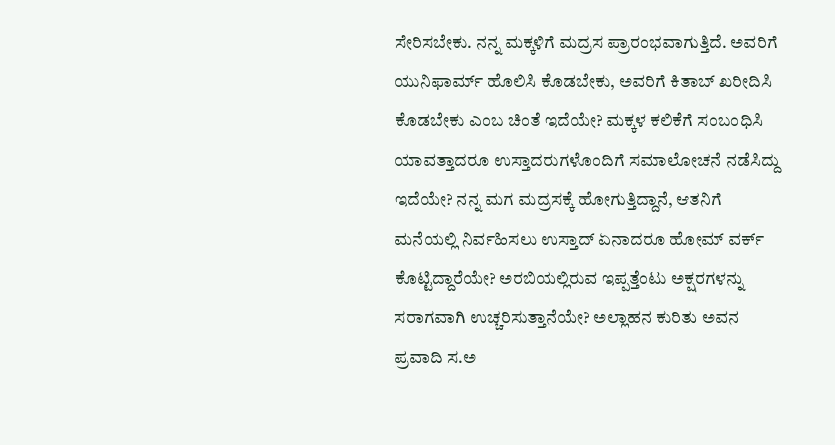ಸೇರಿಸಬೇಕು. ನನ್ನ ಮಕ್ಕಳಿಗೆ ಮದ್ರಸ ಪ್ರಾರಂಭವಾಗುತ್ತಿದೆ. ಅವರಿಗೆ ಯುನಿಫಾರ್ಮ್ ಹೊಲಿಸಿ ಕೊಡಬೇಕು, ಅವರಿಗೆ ಕಿತಾಬ್ ಖರೀದಿಸಿ ಕೊಡಬೇಕು ಎಂಬ ಚಿಂತೆ ಇದೆಯೇ? ಮಕ್ಕಳ ಕಲಿಕೆಗೆ ಸಂಬಂಧಿಸಿ ಯಾವತ್ತಾದರೂ ಉಸ್ತಾದರುಗಳೊಂದಿಗೆ ಸಮಾಲೋಚನೆ ನಡೆಸಿದ್ದು ಇದೆಯೇ? ನನ್ನ ಮಗ ಮದ್ರಸಕ್ಕೆ ಹೋಗುತ್ತಿದ್ದಾನೆ, ಆತನಿಗೆ ಮನೆಯಲ್ಲಿ ನಿರ್ವಹಿಸಲು ಉಸ್ತಾದ್ ಏನಾದರೂ ಹೋಮ್ ವರ್ಕ್ ಕೊಟ್ಟಿದ್ದಾರೆಯೇ? ಅರಬಿಯಲ್ಲಿರುವ ಇಪ್ಪತ್ತೆಂಟು ಅಕ್ಷರಗಳನ್ನು ಸರಾಗವಾಗಿ ಉಚ್ಚರಿಸುತ್ತಾನೆಯೇ? ಅಲ್ಲಾಹನ ಕುರಿತು ಅವನ ಪ್ರವಾದಿ ಸ.ಅ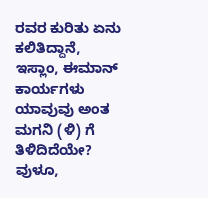ರವರ ಕುರಿತು ಏನು ಕಲಿತಿದ್ದಾನೆ, ಇಸ್ಲಾಂ, ಈಮಾನ್ ಕಾರ್ಯಗಳು ಯಾವುವು ಅಂತ ಮಗನಿ (ಳಿ) ಗೆ ತಿಳಿದಿದೆಯೇ? ವುಳೂ,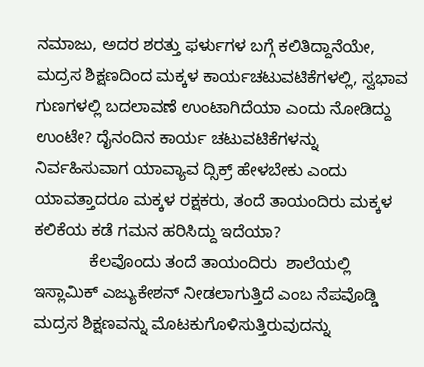ನಮಾಜು, ಅದರ ಶರತ್ತು ಫರ್ಳುಗಳ ಬಗ್ಗೆ ಕಲಿತಿದ್ದಾನೆಯೇ, ಮದ್ರಸ ಶಿಕ್ಷಣದಿಂದ ಮಕ್ಕಳ ಕಾರ್ಯಚಟುವಟಿಕೆಗಳಲ್ಲಿ, ಸ್ವಭಾವ ಗುಣಗಳಲ್ಲಿ ಬದಲಾವಣೆ ಉಂಟಾಗಿದೆಯಾ ಎಂದು ನೋಡಿದ್ದು ಉಂಟೇ? ದೈನಂದಿನ ಕಾರ್ಯ ಚಟುವಟಿಕೆಗಳನ್ನು ನಿರ್ವಹಿಸುವಾಗ ಯಾವ್ಯಾವ ದ್ಸಿಕ್ರ್ ಹೇಳಬೇಕು ಎಂದು ಯಾವತ್ತಾದರೂ ಮಕ್ಕಳ ರಕ್ಷಕರು, ತಂದೆ ತಾಯಂದಿರು ಮಕ್ಕಳ ಕಲಿಕೆಯ ಕಡೆ ಗಮನ ಹರಿಸಿದ್ದು ಇದೆಯಾ?
            ಕೆಲವೊಂದು ತಂದೆ ತಾಯಂದಿರು  ಶಾಲೆಯಲ್ಲಿ ಇಸ್ಲಾಮಿಕ್ ಎಜ್ಯುಕೇಶನ್ ನೀಡಲಾಗುತ್ತಿದೆ ಎಂಬ ನೆಪವೊಡ್ಡಿ ಮದ್ರಸ ಶಿಕ್ಷಣವನ್ನು ಮೊಟಕುಗೊಳಿಸುತ್ತಿರುವುದನ್ನು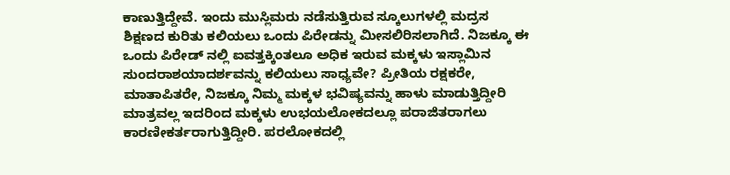ಕಾಣುತ್ತಿದ್ದೇವೆ. ಇಂದು ಮುಸ್ಲಿಮರು ನಡೆಸುತ್ತಿರುವ ಸ್ಕೂಲುಗಳಲ್ಲಿ ಮದ್ರಸ ಶಿಕ್ಷಣದ ಕುರಿತು ಕಲಿಯಲು ಒಂದು ಪಿರೇಡನ್ನು ಮೀಸಲಿರಿಸಲಾಗಿದೆ. ನಿಜಕ್ಕೂ ಈ ಒಂದು ಪಿರೇಡ್ ನಲ್ಲಿ ಐವತ್ತಕ್ಕಿಂತಲೂ ಅಧಿಕ ಇರುವ ಮಕ್ಕಳು ಇಸ್ಲಾಮಿನ ಸುಂದರಾಶಯಾದರ್ಶವನ್ನು ಕಲಿಯಲು ಸಾಧ್ಯವೇ? ಪ್ರೀತಿಯ ರಕ್ಷಕರೇ, ಮಾತಾಪಿತರೇ, ನಿಜಕ್ಕೂ ನಿಮ್ಮ ಮಕ್ಕಳ ಭವಿಷ್ಯವನ್ನು ಹಾಳು ಮಾಡುತ್ತಿದ್ದೀರಿ ಮಾತ್ರವಲ್ಲ ಇದರಿಂದ ಮಕ್ಕಳು ಉಭಯಲೋಕದಲ್ಲೂ ಪರಾಜಿತರಾಗಲು ಕಾರಣೀಕರ್ತರಾಗುತ್ತಿದ್ದೀರಿ. ಪರಲೋಕದಲ್ಲಿ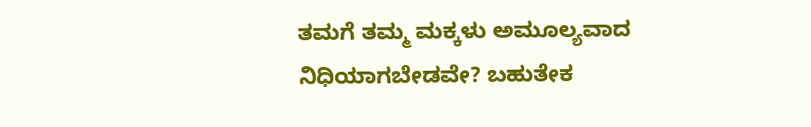ತಮಗೆ ತಮ್ಮ ಮಕ್ಕಳು ಅಮೂಲ್ಯವಾದ ನಿಧಿಯಾಗಬೇಡವೇ? ಬಹುತೇಕ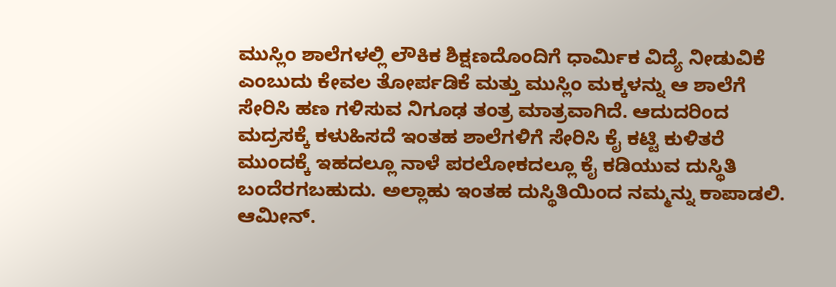ಮುಸ್ಲಿಂ ಶಾಲೆಗಳಲ್ಲಿ ಲೌಕಿಕ ಶಿಕ್ಷಣದೊಂದಿಗೆ ಧಾರ್ಮಿಕ ವಿದ್ಯೆ ನೀಡುವಿಕೆ ಎಂಬುದು ಕೇವಲ ತೋರ್ಪಡಿಕೆ ಮತ್ತು ಮುಸ್ಲಿಂ ಮಕ್ಕಳನ್ನು ಆ ಶಾಲೆಗೆ ಸೇರಿಸಿ ಹಣ ಗಳಿಸುವ ನಿಗೂಢ ತಂತ್ರ ಮಾತ್ರವಾಗಿದೆ. ಆದುದರಿಂದ ಮದ್ರಸಕ್ಕೆ ಕಳುಹಿಸದೆ ಇಂತಹ ಶಾಲೆಗಳಿಗೆ ಸೇರಿಸಿ ಕೈ ಕಟ್ಟಿ ಕುಳಿತರೆ ಮುಂದಕ್ಕೆ ಇಹದಲ್ಲೂ ನಾಳೆ ಪರಲೋಕದಲ್ಲೂ ಕೈ ಕಡಿಯುವ ದುಸ್ಥಿತಿ ಬಂದೆರಗಬಹುದು. ಅಲ್ಲಾಹು ಇಂತಹ ದುಸ್ಥಿತಿಯಿಂದ ನಮ್ಮನ್ನು ಕಾಪಾಡಲಿ. ಆಮೀನ್.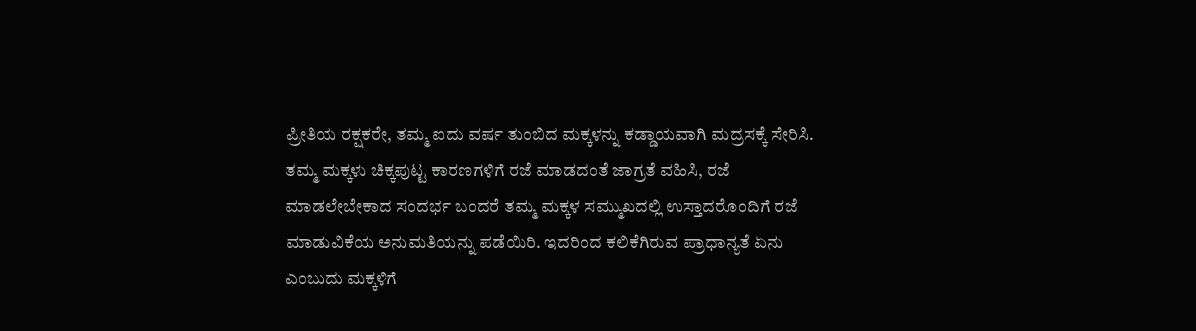ಪ್ರೀತಿಯ ರಕ್ಷಕರೇ, ತಮ್ಮ ಐದು ವರ್ಷ ತುಂಬಿದ ಮಕ್ಕಳನ್ನು ಕಡ್ಡಾಯವಾಗಿ ಮದ್ರಸಕ್ಕೆ ಸೇರಿಸಿ. ತಮ್ಮ ಮಕ್ಕಳು ಚಿಕ್ಕಪುಟ್ಟ ಕಾರಣಗಳಿಗೆ ರಜೆ ಮಾಡದಂತೆ ಜಾಗ್ರತೆ ವಹಿಸಿ, ರಜೆ ಮಾಡಲೇಬೇಕಾದ ಸಂದರ್ಭ ಬಂದರೆ ತಮ್ಮ ಮಕ್ಕಳ ಸಮ್ಮುಖದಲ್ಲಿ ಉಸ್ತಾದರೊಂದಿಗೆ ರಜೆ ಮಾಡುವಿಕೆಯ ಅನುಮತಿಯನ್ನು ಪಡೆಯಿರಿ. ಇದರಿಂದ ಕಲಿಕೆಗಿರುವ ಪ್ರಾಧಾನ್ಯತೆ ಏನು ಎಂಬುದು ಮಕ್ಕಳಿಗೆ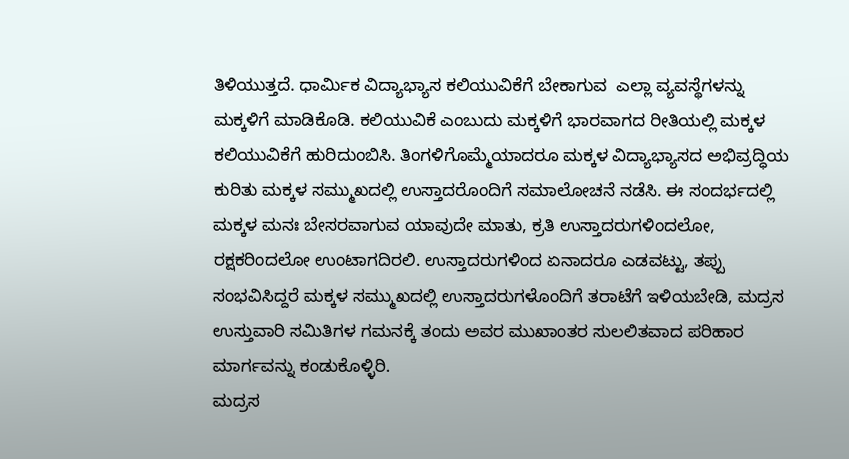ತಿಳಿಯುತ್ತದೆ. ಧಾರ್ಮಿಕ ವಿದ್ಯಾಭ್ಯಾಸ ಕಲಿಯುವಿಕೆಗೆ ಬೇಕಾಗುವ  ಎಲ್ಲಾ ವ್ಯವಸ್ಥೆಗಳನ್ನು ಮಕ್ಕಳಿಗೆ ಮಾಡಿಕೊಡಿ. ಕಲಿಯುವಿಕೆ ಎಂಬುದು ಮಕ್ಕಳಿಗೆ ಭಾರವಾಗದ ರೀತಿಯಲ್ಲಿ ಮಕ್ಕಳ ಕಲಿಯುವಿಕೆಗೆ ಹುರಿದುಂಬಿಸಿ. ತಿಂಗಳಿಗೊಮ್ಮೆಯಾದರೂ ಮಕ್ಕಳ ವಿದ್ಯಾಭ್ಯಾಸದ ಅಭಿವ್ರದ್ಧಿಯ ಕುರಿತು ಮಕ್ಕಳ ಸಮ್ಮುಖದಲ್ಲಿ ಉಸ್ತಾದರೊಂದಿಗೆ ಸಮಾಲೋಚನೆ ನಡೆಸಿ. ಈ ಸಂದರ್ಭದಲ್ಲಿ ಮಕ್ಕಳ ಮನಃ ಬೇಸರವಾಗುವ ಯಾವುದೇ ಮಾತು, ಕ್ರತಿ ಉಸ್ತಾದರುಗಳಿಂದಲೋ, ರಕ್ಷಕರಿಂದಲೋ ಉಂಟಾಗದಿರಲಿ. ಉಸ್ತಾದರುಗಳಿಂದ ಏನಾದರೂ ಎಡವಟ್ಟು, ತಪ್ಪು ಸಂಭವಿಸಿದ್ದರೆ ಮಕ್ಕಳ ಸಮ್ಮುಖದಲ್ಲಿ ಉಸ್ತಾದರುಗಳೊಂದಿಗೆ ತರಾಟೆಗೆ ಇಳಿಯಬೇಡಿ, ಮದ್ರಸ ಉಸ್ತುವಾರಿ ಸಮಿತಿಗಳ ಗಮನಕ್ಕೆ ತಂದು ಅವರ ಮುಖಾಂತರ ಸುಲಲಿತವಾದ ಪರಿಹಾರ ಮಾರ್ಗವನ್ನು ಕಂಡುಕೊಳ್ಳಿರಿ.
ಮದ್ರಸ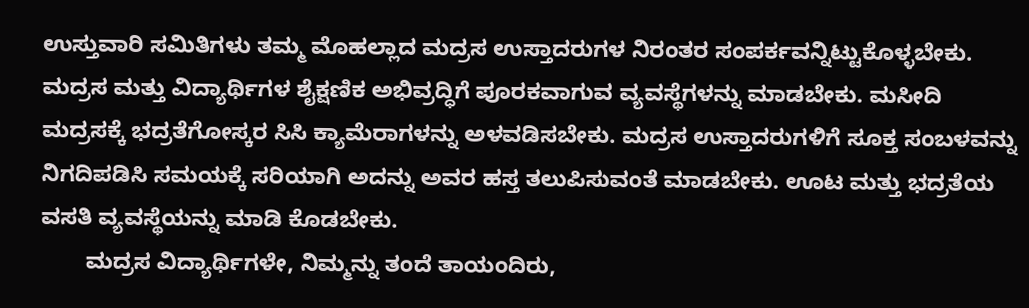ಉಸ್ತುವಾರಿ ಸಮಿತಿಗಳು ತಮ್ಮ ಮೊಹಲ್ಲಾದ ಮದ್ರಸ ಉಸ್ತಾದರುಗಳ ನಿರಂತರ ಸಂಪರ್ಕವನ್ನಿಟ್ಟುಕೊಳ್ಳಬೇಕು. ಮದ್ರಸ ಮತ್ತು ವಿದ್ಯಾರ್ಥಿಗಳ ಶೈಕ್ಷಣಿಕ ಅಭಿವ್ರದ್ಧಿಗೆ ಪೂರಕವಾಗುವ ವ್ಯವಸ್ಥೆಗಳನ್ನು ಮಾಡಬೇಕು. ಮಸೀದಿ ಮದ್ರಸಕ್ಕೆ ಭದ್ರತೆಗೋಸ್ಕರ ಸಿಸಿ ಕ್ಯಾಮೆರಾಗಳನ್ನು ಅಳವಡಿಸಬೇಕು. ಮದ್ರಸ ಉಸ್ತಾದರುಗಳಿಗೆ ಸೂಕ್ತ ಸಂಬಳವನ್ನು ನಿಗದಿಪಡಿಸಿ ಸಮಯಕ್ಕೆ ಸರಿಯಾಗಿ ಅದನ್ನು ಅವರ ಹಸ್ತ ತಲುಪಿಸುವಂತೆ ಮಾಡಬೇಕು. ಊಟ ಮತ್ತು ಭದ್ರತೆಯ ವಸತಿ ವ್ಯವಸ್ಥೆಯನ್ನು ಮಾಡಿ ಕೊಡಬೇಕು.
       ಮದ್ರಸ ವಿದ್ಯಾರ್ಥಿಗಳೇ, ನಿಮ್ಮನ್ನು ತಂದೆ ತಾಯಂದಿರು,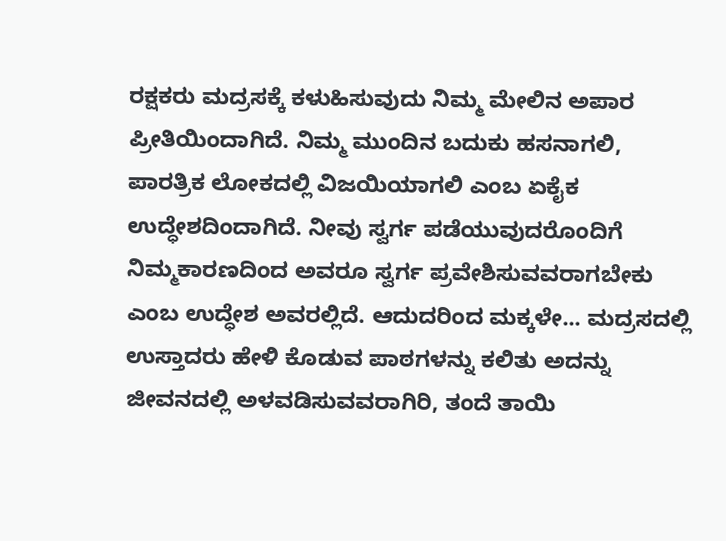ರಕ್ಷಕರು ಮದ್ರಸಕ್ಕೆ ಕಳುಹಿಸುವುದು ನಿಮ್ಮ ಮೇಲಿನ ಅಪಾರ ಪ್ರೀತಿಯಿಂದಾಗಿದೆ. ನಿಮ್ಮ ಮುಂದಿನ ಬದುಕು ಹಸನಾಗಲಿ, ಪಾರತ್ರಿಕ ಲೋಕದಲ್ಲಿ ವಿಜಯಿಯಾಗಲಿ ಎಂಬ ಏಕೈಕ ಉದ್ಧೇಶದಿಂದಾಗಿದೆ. ನೀವು ಸ್ವರ್ಗ ಪಡೆಯುವುದರೊಂದಿಗೆ ನಿಮ್ಮಕಾರಣದಿಂದ ಅವರೂ ಸ್ವರ್ಗ ಪ್ರವೇಶಿಸುವವರಾಗಬೇಕು ಎಂಬ ಉದ್ಧೇಶ ಅವರಲ್ಲಿದೆ. ಆದುದರಿಂದ ಮಕ್ಕಳೇ... ಮದ್ರಸದಲ್ಲಿ ಉಸ್ತಾದರು ಹೇಳಿ ಕೊಡುವ ಪಾಠಗಳನ್ನು ಕಲಿತು ಅದನ್ನು ಜೀವನದಲ್ಲಿ ಅಳವಡಿಸುವವರಾಗಿರಿ, ತಂದೆ ತಾಯಿ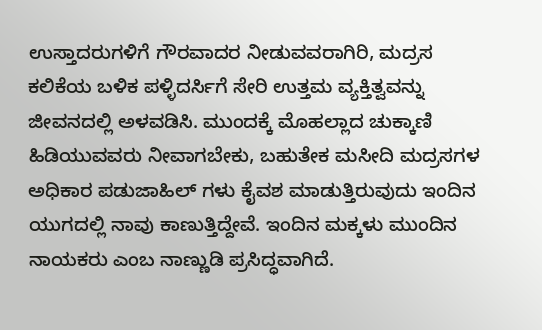ಉಸ್ತಾದರುಗಳಿಗೆ ಗೌರವಾದರ ನೀಡುವವರಾಗಿರಿ, ಮದ್ರಸ ಕಲಿಕೆಯ ಬಳಿಕ ಪಳ್ಳಿದರ್ಸಿಗೆ ಸೇರಿ ಉತ್ತಮ ವ್ಯಕ್ತಿತ್ವವನ್ನು ಜೀವನದಲ್ಲಿ ಅಳವಡಿಸಿ. ಮುಂದಕ್ಕೆ ಮೊಹಲ್ಲಾದ ಚುಕ್ಕಾಣಿ ಹಿಡಿಯುವವರು ನೀವಾಗಬೇಕು, ಬಹುತೇಕ ಮಸೀದಿ ಮದ್ರಸಗಳ ಅಧಿಕಾರ ಪಡುಜಾಹಿಲ್ ಗಳು ಕೈವಶ ಮಾಡುತ್ತಿರುವುದು ಇಂದಿನ ಯುಗದಲ್ಲಿ ನಾವು ಕಾಣುತ್ತಿದ್ದೇವೆ. ಇಂದಿನ ಮಕ್ಕಳು ಮುಂದಿನ ನಾಯಕರು ಎಂಬ ನಾಣ್ಣುಡಿ ಪ್ರಸಿದ್ಧವಾಗಿದೆ.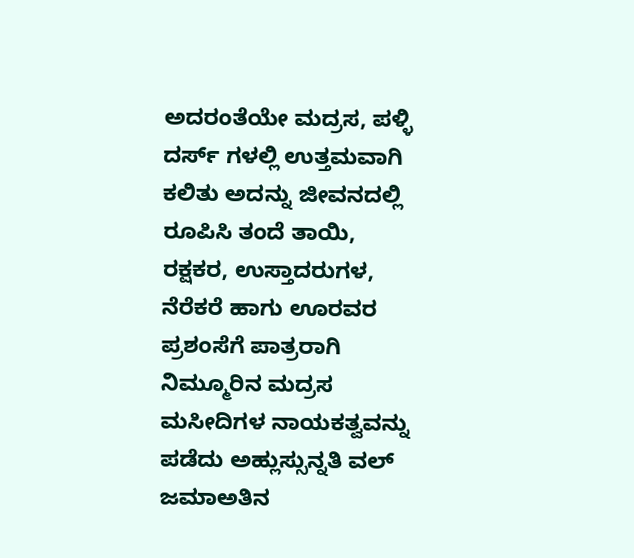ಅದರಂತೆಯೇ ಮದ್ರಸ, ಪಳ್ಳಿ ದರ್ಸ್ ಗಳಲ್ಲಿ ಉತ್ತಮವಾಗಿ ಕಲಿತು ಅದನ್ನು ಜೀವನದಲ್ಲಿ ರೂಪಿಸಿ ತಂದೆ ತಾಯಿ, ರಕ್ಷಕರ, ಉಸ್ತಾದರುಗಳ, ನೆರೆಕರೆ ಹಾಗು ಊರವರ ಪ್ರಶಂಸೆಗೆ ಪಾತ್ರರಾಗಿ ನಿಮ್ಮೂರಿನ ಮದ್ರಸ ಮಸೀದಿಗಳ ನಾಯಕತ್ವವನ್ನು ಪಡೆದು ಅಹ್ಲುಸ್ಸುನ್ನತಿ ವಲ್ ಜಮಾಅತಿನ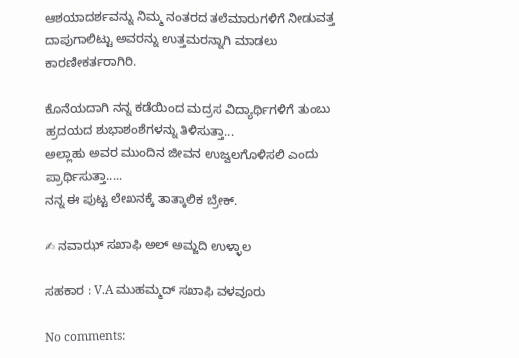ಆಶಯಾದರ್ಶವನ್ನು ನಿಮ್ಮ ನಂತರದ ತಲೆಮಾರುಗಳಿಗೆ ನೀಡುವತ್ತ ದಾಪುಗಾಲಿಟ್ಟು ಅವರನ್ನು ಉತ್ತಮರನ್ನಾಗಿ ಮಾಡಲು ಕಾರಣೀಕರ್ತರಾಗಿರಿ.

ಕೊನೆಯದಾಗಿ ನನ್ನ ಕಡೆಯಿಂದ ಮದ್ರಸ ವಿದ್ಯಾರ್ಥಿಗಳಿಗೆ ತುಂಬು ಹ್ರದಯದ ಶುಭಾಶಂಶೆಗಳನ್ನು ತಿಳಿಸುತ್ತಾ...
ಅಲ್ಲಾಹು ಅವರ ಮುಂದಿನ ಜೀವನ ಉಜ್ವಲಗೊಳಿಸಲಿ ಎಂದು ಪ್ರಾರ್ಥಿಸುತ್ತಾ.....
ನನ್ನ ಈ ಪುಟ್ಟ ಲೇಖನಕ್ಕೆ ತಾತ್ಕಾಲಿಕ ಬ್ರೇಕ್.

✍ ನವಾಝ್ ಸಖಾಫಿ ಅಲ್ ಅಮ್ಜದಿ ಉಳ್ಳಾಲ

ಸಹಕಾರ : V.A ಮುಹಮ್ಮದ್ ಸಖಾಫಿ ವಳವೂರು

No comments: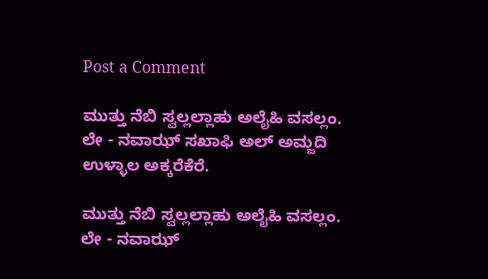Post a Comment

ಮುತ್ತು ನೆಬಿ ಸ್ವಲ್ಲಲ್ಲಾಹು ಅಲೈಹಿ ವಸಲ್ಲಂ. ಲೇ - ನವಾಝ್ ಸಖಾಫಿ ಅಲ್ ಅಮ್ಜದಿ ಉಳ್ಳಾಲ ಅಕ್ಕರೆಕೆರೆ.

ಮುತ್ತು ನೆಬಿ ಸ್ವಲ್ಲಲ್ಲಾಹು ಅಲೈಹಿ ವಸಲ್ಲಂ. ಲೇ - ನವಾಝ್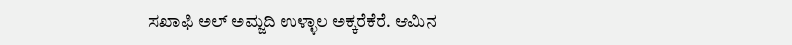ಸಖಾಫಿ ಅಲ್ ಅಮ್ಜದಿ ಉಳ್ಳಾಲ ಅಕ್ಕರೆಕೆರೆ. ಆಮಿನ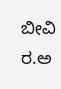ಬೀವಿ ರ.ಅ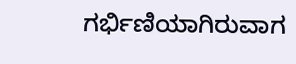ಗರ್ಭಿಣಿಯಾಗಿರುವಾಗ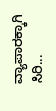ವ್ಯಾಪಾರಕ್ಕಾಗಿ ಸಿರಿ...